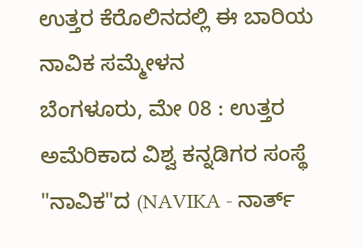ಉತ್ತರ ಕೆರೊಲಿನದಲ್ಲಿ ಈ ಬಾರಿಯ ನಾವಿಕ ಸಮ್ಮೇಳನ
ಬೆಂಗಳೂರು, ಮೇ 08 : ಉತ್ತರ ಅಮೆರಿಕಾದ ವಿಶ್ವ ಕನ್ನಡಿಗರ ಸಂಸ್ಥೆ "ನಾವಿಕ"ದ (NAVIKA - ನಾರ್ತ್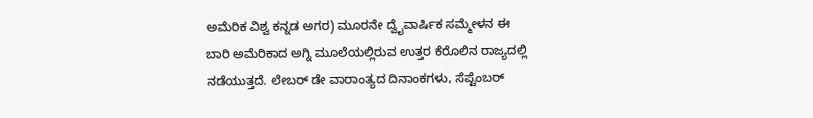ಅಮೆರಿಕ ವಿಶ್ವ ಕನ್ನಡ ಅಗರ) ಮೂರನೇ ದ್ವೈವಾರ್ಷಿಕ ಸಮ್ಮೇಳನ ಈ ಬಾರಿ ಅಮೆರಿಕಾದ ಅಗ್ನಿ ಮೂಲೆಯಲ್ಲಿರುವ ಉತ್ತರ ಕೆರೊಲಿನ ರಾಜ್ಯದಲ್ಲಿ ನಡೆಯುತ್ತದೆ. ಲೇಬರ್ ಡೇ ವಾರಾಂತ್ಯದ ದಿನಾಂಕಗಳು, ಸೆಪ್ಟೆಂಬರ್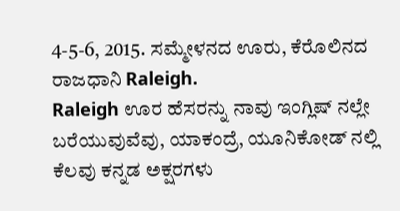4-5-6, 2015. ಸಮ್ಮೇಳನದ ಊರು, ಕೆರೊಲಿನದ ರಾಜಧಾನಿ Raleigh.
Raleigh ಊರ ಹೆಸರನ್ನು ನಾವು ಇಂಗ್ಲಿಷ್ ನಲ್ಲೇ ಬರೆಯುವುವೆವು, ಯಾಕಂದ್ರೆ, ಯೂನಿಕೋಡ್ ನಲ್ಲಿ ಕೆಲವು ಕನ್ನಡ ಅಕ್ಷರಗಳು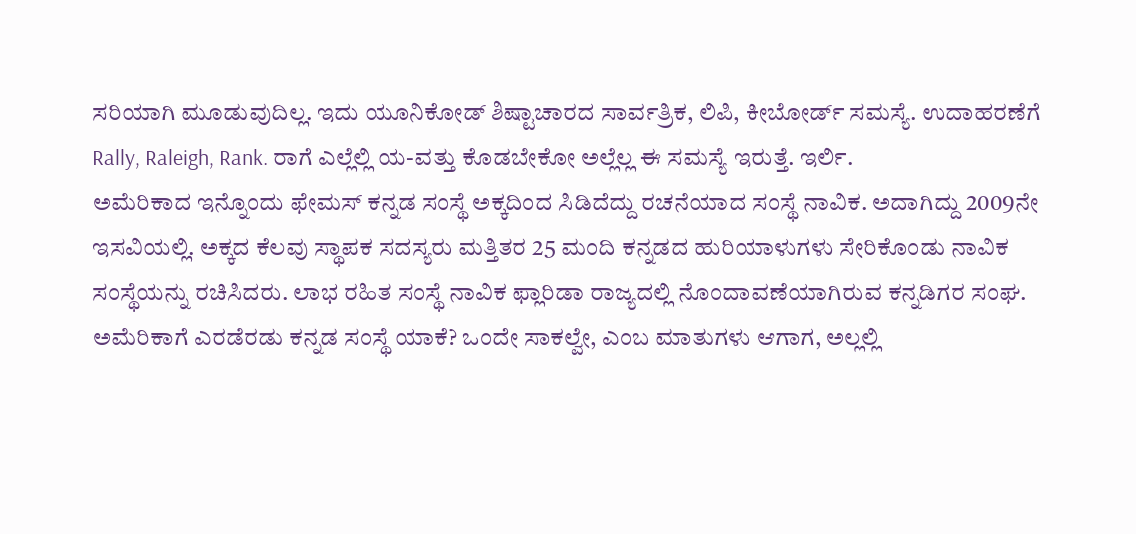ಸರಿಯಾಗಿ ಮೂಡುವುದಿಲ್ಲ. ಇದು ಯೂನಿಕೋಡ್ ಶಿಷ್ಟಾಚಾರದ ಸಾರ್ವತ್ರಿಕ, ಲಿಪಿ, ಕೀಬೋರ್ಡ್ ಸಮಸ್ಯೆ. ಉದಾಹರಣೆಗೆ Rally, Raleigh, Rank. ರಾಗೆ ಎಲ್ಲೆಲ್ಲಿ ಯ-ವತ್ತು ಕೊಡಬೇಕೋ ಅಲ್ಲೆಲ್ಲ ಈ ಸಮಸ್ಯೆ ಇರುತ್ತೆ. ಇರ್ಲಿ.
ಅಮೆರಿಕಾದ ಇನ್ನೊಂದು ಫೇಮಸ್ ಕನ್ನಡ ಸಂಸ್ಥೆ ಅಕ್ಕದಿಂದ ಸಿಡಿದೆದ್ದು ರಚನೆಯಾದ ಸಂಸ್ಥೆ ನಾವಿಕ. ಅದಾಗಿದ್ದು 2009ನೇ ಇಸವಿಯಲ್ಲಿ. ಅಕ್ಕದ ಕೆಲವು ಸ್ಥಾಪಕ ಸದಸ್ಯರು ಮತ್ತಿತರ 25 ಮಂದಿ ಕನ್ನಡದ ಹುರಿಯಾಳುಗಳು ಸೇರಿಕೊಂಡು ನಾವಿಕ ಸಂಸ್ಥೆಯನ್ನು ರಚಿಸಿದರು. ಲಾಭ ರಹಿತ ಸಂಸ್ಥೆ ನಾವಿಕ ಫ್ಲಾರಿಡಾ ರಾಜ್ಯದಲ್ಲಿ ನೊಂದಾವಣೆಯಾಗಿರುವ ಕನ್ನಡಿಗರ ಸಂಘ. ಅಮೆರಿಕಾಗೆ ಎರಡೆರಡು ಕನ್ನಡ ಸಂಸ್ಥೆ ಯಾಕೆ? ಒಂದೇ ಸಾಕಲ್ವೇ, ಎಂಬ ಮಾತುಗಳು ಆಗಾಗ, ಅಲ್ಲಲ್ಲಿ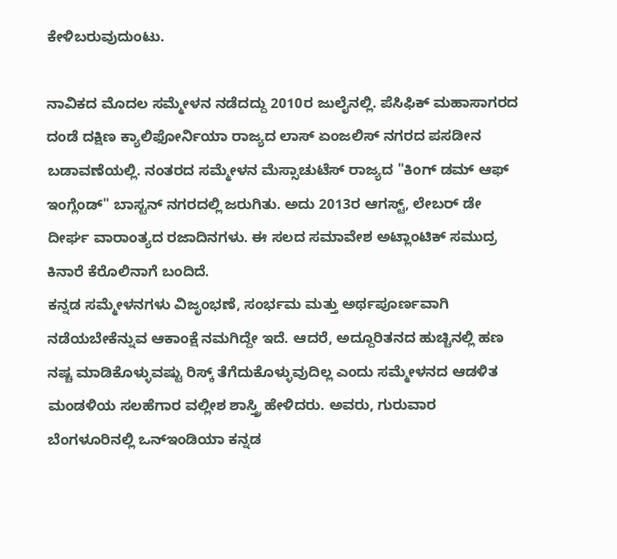ಕೇಳಿಬರುವುದುಂಟು.

ನಾವಿಕದ ಮೊದಲ ಸಮ್ಮೇಳನ ನಡೆದದ್ದು 2010ರ ಜುಲೈನಲ್ಲಿ. ಪೆಸಿಫಿಕ್ ಮಹಾಸಾಗರದ ದಂಡೆ ದಕ್ಷಿಣ ಕ್ಯಾಲಿಫೋರ್ನಿಯಾ ರಾಜ್ಯದ ಲಾಸ್ ಏಂಜಲಿಸ್ ನಗರದ ಪಸಡೀನ ಬಡಾವಣೆಯಲ್ಲಿ. ನಂತರದ ಸಮ್ಮೇಳನ ಮೆಸ್ಸಾಚುಟೆಸ್ ರಾಜ್ಯದ "ಕಿಂಗ್ ಡಮ್ ಆಫ್ ಇಂಗ್ಲೆಂಡ್" ಬಾಸ್ಟನ್ ನಗರದಲ್ಲಿ ಜರುಗಿತು. ಅದು 2013ರ ಆಗಸ್ಟ್, ಲೇಬರ್ ಡೇ ದೀರ್ಘ ವಾರಾಂತ್ಯದ ರಜಾದಿನಗಳು. ಈ ಸಲದ ಸಮಾವೇಶ ಅಟ್ಲಾಂಟಿಕ್ ಸಮುದ್ರ ಕಿನಾರೆ ಕೆರೊಲಿನಾಗೆ ಬಂದಿದೆ.
ಕನ್ನಡ ಸಮ್ಮೇಳನಗಳು ವಿಜೃಂಭಣೆ, ಸಂರ್ಭಮ ಮತ್ತು ಅರ್ಥಪೂರ್ಣವಾಗಿ ನಡೆಯಬೇಕೆನ್ನುವ ಆಕಾಂಕ್ಷೆ ನಮಗಿದ್ದೇ ಇದೆ. ಆದರೆ, ಅದ್ದೂರಿತನದ ಹುಚ್ಚಿನಲ್ಲಿ ಹಣ ನಷ್ಚ ಮಾಡಿಕೊಳ್ಳುವಷ್ಟು ರಿಸ್ಕ್ ತೆಗೆದುಕೊಳ್ಳುವುದಿಲ್ಲ ಎಂದು ಸಮ್ಮೇಳನದ ಆಡಳಿತ ಮಂಡಳಿಯ ಸಲಹೆಗಾರ ವಲ್ಲೀಶ ಶಾಸ್ತ್ರಿ ಹೇಳಿದರು. ಅವರು, ಗುರುವಾರ ಬೆಂಗಳೂರಿನಲ್ಲಿ ಒನ್ಇಂಡಿಯಾ ಕನ್ನಡ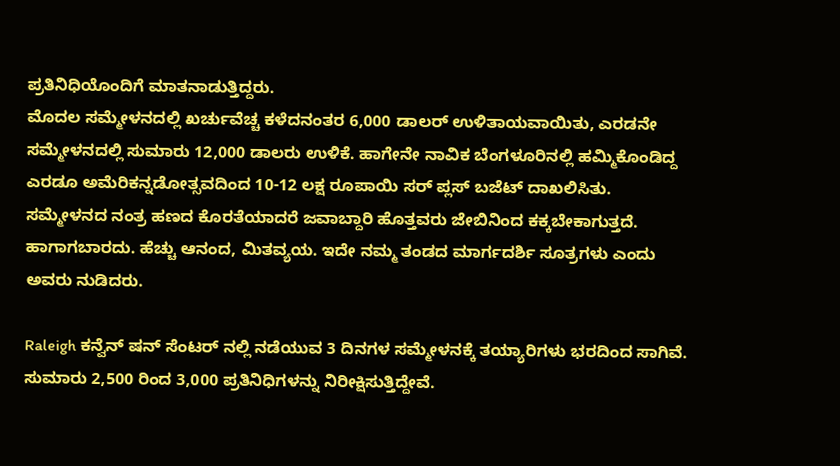ಪ್ರತಿನಿಧಿಯೊಂದಿಗೆ ಮಾತನಾಡುತ್ತಿದ್ದರು.
ಮೊದಲ ಸಮ್ಮೇಳನದಲ್ಲಿ ಖರ್ಚುವೆಚ್ಚ ಕಳೆದನಂತರ 6,000 ಡಾಲರ್ ಉಳಿತಾಯವಾಯಿತು, ಎರಡನೇ ಸಮ್ಮೇಳನದಲ್ಲಿ ಸುಮಾರು 12,000 ಡಾಲರು ಉಳಿಕೆ. ಹಾಗೇನೇ ನಾವಿಕ ಬೆಂಗಳೂರಿನಲ್ಲಿ ಹಮ್ಮಿಕೊಂಡಿದ್ದ ಎರಡೂ ಅಮೆರಿಕನ್ನಡೋತ್ಸವದಿಂದ 10-12 ಲಕ್ಷ ರೂಪಾಯಿ ಸರ್ ಪ್ಲಸ್ ಬಜೆಟ್ ದಾಖಲಿಸಿತು. ಸಮ್ಮೇಳನದ ನಂತ್ರ ಹಣದ ಕೊರತೆಯಾದರೆ ಜವಾಬ್ದಾರಿ ಹೊತ್ತವರು ಜೇಬಿನಿಂದ ಕಕ್ಕಬೇಕಾಗುತ್ತದೆ. ಹಾಗಾಗಬಾರದು. ಹೆಚ್ಚು ಆನಂದ, ಮಿತವ್ಯಯ. ಇದೇ ನಮ್ಮ ತಂಡದ ಮಾರ್ಗದರ್ಶಿ ಸೂತ್ರಗಳು ಎಂದು ಅವರು ನುಡಿದರು.

Raleigh ಕನ್ವೆನ್ ಷನ್ ಸೆಂಟರ್ ನಲ್ಲಿ ನಡೆಯುವ 3 ದಿನಗಳ ಸಮ್ಮೇಳನಕ್ಕೆ ತಯ್ಯಾರಿಗಳು ಭರದಿಂದ ಸಾಗಿವೆ. ಸುಮಾರು 2,500 ರಿಂದ 3,000 ಪ್ರತಿನಿಧಿಗಳನ್ನು ನಿರೀಕ್ಷಿಸುತ್ತಿದ್ದೇವೆ.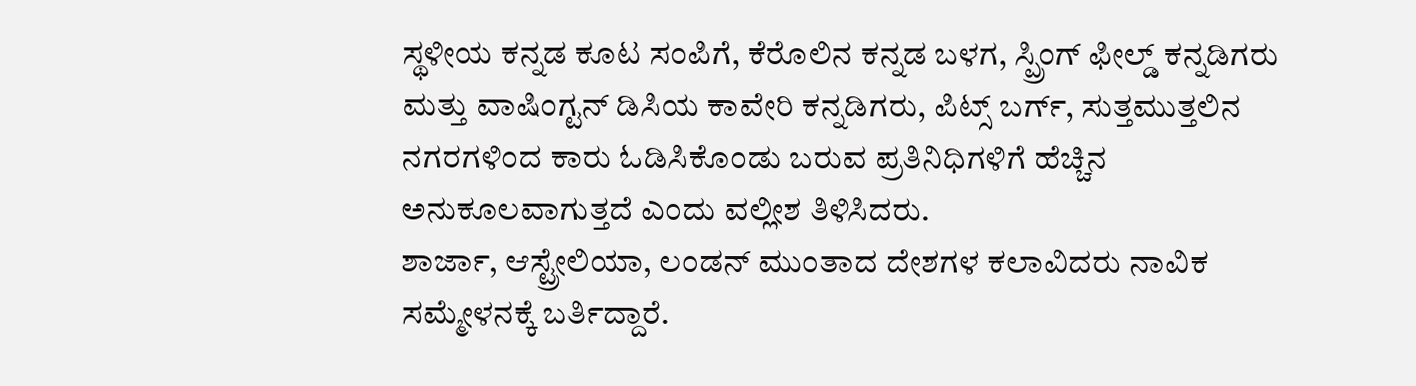ಸ್ಥಳೀಯ ಕನ್ನಡ ಕೂಟ ಸಂಪಿಗೆ, ಕೆರೊಲಿನ ಕನ್ನಡ ಬಳಗ, ಸ್ಪ್ರಿಂಗ್ ಫೀಲ್ಡ್ ಕನ್ನಡಿಗರು ಮತ್ತು ವಾಷಿಂಗ್ಟನ್ ಡಿಸಿಯ ಕಾವೇರಿ ಕನ್ನಡಿಗರು, ಪಿಟ್ಸ್ ಬರ್ಗ್, ಸುತ್ತಮುತ್ತಲಿನ ನಗರಗಳಿಂದ ಕಾರು ಓಡಿಸಿಕೊಂಡು ಬರುವ ಪ್ರತಿನಿಧಿಗಳಿಗೆ ಹೆಚ್ಚಿನ ಅನುಕೂಲವಾಗುತ್ತದೆ ಎಂದು ವಲ್ಲೀಶ ತಿಳಿಸಿದರು.
ಶಾರ್ಜಾ, ಆಸ್ಟ್ರೇಲಿಯಾ, ಲಂಡನ್ ಮುಂತಾದ ದೇಶಗಳ ಕಲಾವಿದರು ನಾವಿಕ ಸಮ್ಮೇಳನಕ್ಕೆ ಬರ್ತಿದ್ದಾರೆ.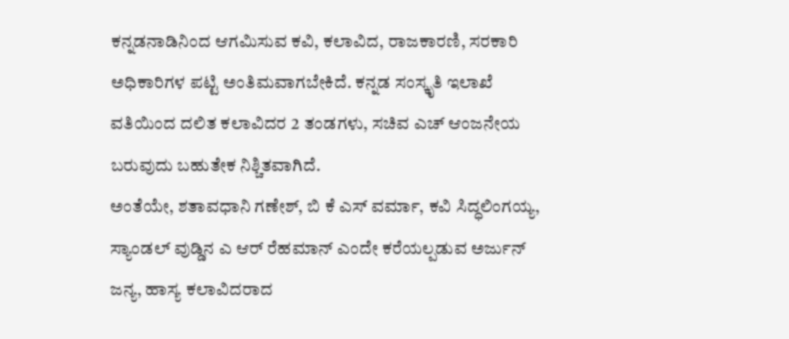ಕನ್ನಡನಾಡಿನಿಂದ ಆಗಮಿಸುವ ಕವಿ, ಕಲಾವಿದ, ರಾಜಕಾರಣಿ, ಸರಕಾರಿ ಅಧಿಕಾರಿಗಳ ಪಟ್ಟಿ ಅಂತಿಮವಾಗಬೇಕಿದೆ. ಕನ್ನಡ ಸಂಸ್ಕೃತಿ ಇಲಾಖೆ ವತಿಯಿಂದ ದಲಿತ ಕಲಾವಿದರ 2 ತಂಡಗಳು, ಸಚಿವ ಎಚ್ ಆಂಜನೇಯ ಬರುವುದು ಬಹುತೇಕ ನಿಶ್ಚಿತವಾಗಿದೆ.
ಅಂತೆಯೇ, ಶತಾವಧಾನಿ ಗಣೇಶ್, ಬಿ ಕೆ ಎಸ್ ವರ್ಮಾ, ಕವಿ ಸಿದ್ಧಲಿಂಗಯ್ಯ, ಸ್ಯಾಂಡಲ್ ವುಡ್ಡಿನ ಎ ಆರ್ ರೆಹಮಾನ್ ಎಂದೇ ಕರೆಯಲ್ಪಡುವ ಅರ್ಜುನ್ ಜನ್ಯ, ಹಾಸ್ಯ ಕಲಾವಿದರಾದ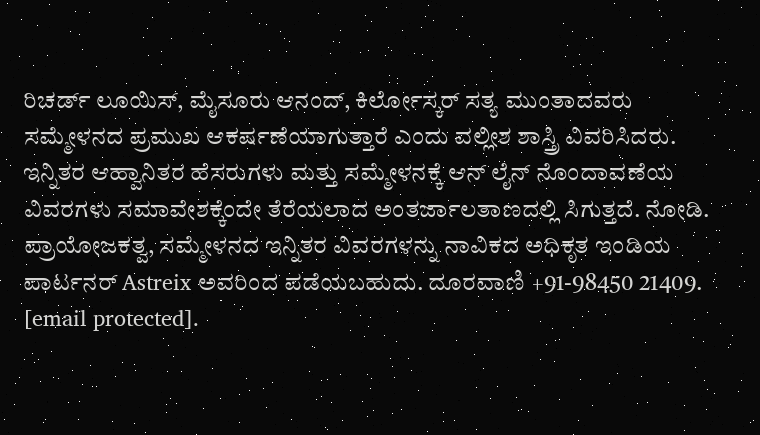ರಿಚರ್ಡ್ ಲೂಯಿಸ್, ಮೈಸೂರು ಆನಂದ್, ಕಿರ್ಲೋಸ್ಕರ್ ಸತ್ಯ ಮುಂತಾದವರು ಸಮ್ಮೇಳನದ ಪ್ರಮುಖ ಆಕರ್ಷಣೆಯಾಗುತ್ತಾರೆ ಎಂದು ವಲ್ಲೀಶ ಶಾಸ್ತ್ರಿ ವಿವರಿಸಿದರು. ಇನ್ನಿತರ ಆಹ್ವಾನಿತರ ಹೆಸರುಗಳು ಮತ್ತು ಸಮ್ಮೇಳನಕ್ಕೆ ಆನ್ ಲೈನ್ ನೊಂದಾವಣೆಯ ವಿವರಗಳು ಸಮಾವೇಶಕ್ಕೆಂದೇ ತೆರೆಯಲಾದ ಅಂತರ್ಜಾಲತಾಣದಲ್ಲಿ ಸಿಗುತ್ತದೆ. ನೋಡಿ.
ಪ್ರಾಯೋಜಕತ್ವ, ಸಮ್ಮೇಳನದ ಇನ್ನಿತರ ವಿವರಗಳನ್ನು ನಾವಿಕದ ಅಧಿಕೃತ ಇಂಡಿಯ ಪಾರ್ಟನರ್ Astreix ಅವರಿಂದ ಪಡೆಯಬಹುದು. ದೂರವಾಣಿ +91-98450 21409. [email protected].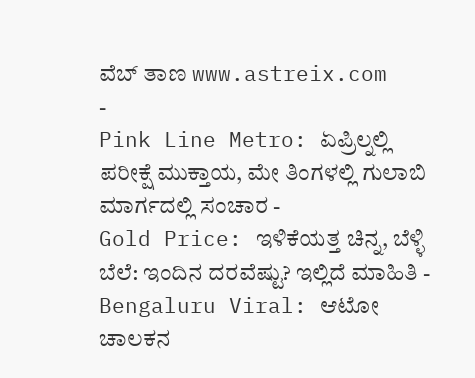ವೆಬ್ ತಾಣ www.astreix.com
-
Pink Line Metro: ಏಪ್ರಿಲ್ನಲ್ಲಿ ಪರೀಕ್ಷೆ ಮುಕ್ತಾಯ, ಮೇ ತಿಂಗಳಲ್ಲಿ ಗುಲಾಬಿ ಮಾರ್ಗದಲ್ಲಿ ಸಂಚಾರ -
Gold Price: ಇಳಿಕೆಯತ್ತ ಚಿನ್ನ, ಬೆಳ್ಳಿ ಬೆಲೆ: ಇಂದಿನ ದರವೆಷ್ಟು? ಇಲ್ಲಿದೆ ಮಾಹಿತಿ -
Bengaluru Viral: ಆಟೋ ಚಾಲಕನ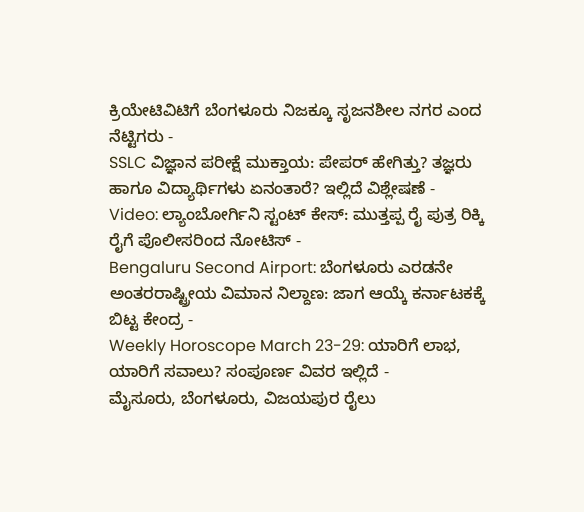ಕ್ರಿಯೇಟಿವಿಟಿಗೆ ಬೆಂಗಳೂರು ನಿಜಕ್ಕೂ ಸೃಜನಶೀಲ ನಗರ ಎಂದ ನೆಟ್ಟಿಗರು -
SSLC ವಿಜ್ಞಾನ ಪರೀಕ್ಷೆ ಮುಕ್ತಾಯ: ಪೇಪರ್ ಹೇಗಿತ್ತು? ತಜ್ಞರು ಹಾಗೂ ವಿದ್ಯಾರ್ಥಿಗಳು ಏನಂತಾರೆ? ಇಲ್ಲಿದೆ ವಿಶ್ಲೇಷಣೆ -
Video: ಲ್ಯಾಂಬೋರ್ಗಿನಿ ಸ್ಟಂಟ್ ಕೇಸ್: ಮುತ್ತಪ್ಪ ರೈ ಪುತ್ರ ರಿಕ್ಕಿ ರೈಗೆ ಪೊಲೀಸರಿಂದ ನೋಟಿಸ್ -
Bengaluru Second Airport: ಬೆಂಗಳೂರು ಎರಡನೇ ಅಂತರರಾಷ್ಟ್ರೀಯ ವಿಮಾನ ನಿಲ್ದಾಣ: ಜಾಗ ಆಯ್ಕೆ ಕರ್ನಾಟಕಕ್ಕೆ ಬಿಟ್ಟ ಕೇಂದ್ರ -
Weekly Horoscope March 23-29: ಯಾರಿಗೆ ಲಾಭ, ಯಾರಿಗೆ ಸವಾಲು? ಸಂಪೂರ್ಣ ವಿವರ ಇಲ್ಲಿದೆ -
ಮೈಸೂರು, ಬೆಂಗಳೂರು, ವಿಜಯಪುರ ರೈಲು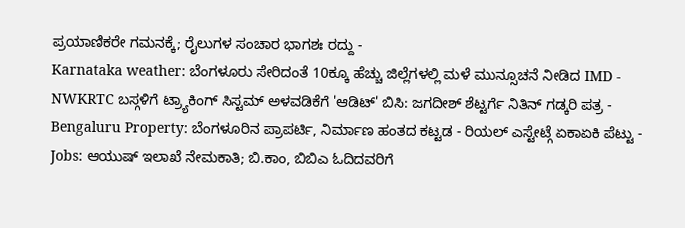ಪ್ರಯಾಣಿಕರೇ ಗಮನಕ್ಕೆ; ರೈಲುಗಳ ಸಂಚಾರ ಭಾಗಶಃ ರದ್ದು -
Karnataka weather: ಬೆಂಗಳೂರು ಸೇರಿದಂತೆ 10ಕ್ಕೂ ಹೆಚ್ಚು ಜಿಲ್ಲೆಗಳಲ್ಲಿ ಮಳೆ ಮುನ್ಸೂಚನೆ ನೀಡಿದ IMD -
NWKRTC ಬಸ್ಗಳಿಗೆ ಟ್ರ್ಯಾಕಿಂಗ್ ಸಿಸ್ಟಮ್ ಅಳವಡಿಕೆಗೆ 'ಆಡಿಟ್' ಬಿಸಿ: ಜಗದೀಶ್ ಶೆಟ್ಟರ್ಗೆ ನಿತಿನ್ ಗಡ್ಕರಿ ಪತ್ರ -
Bengaluru Property: ಬೆಂಗಳೂರಿನ ಪ್ರಾಪರ್ಟಿ, ನಿರ್ಮಾಣ ಹಂತದ ಕಟ್ಟಡ - ರಿಯಲ್ ಎಸ್ಟೇಟ್ಗೆ ಏಕಾಏಕಿ ಪೆಟ್ಟು -
Jobs: ಆಯುಷ್ ಇಲಾಖೆ ನೇಮಕಾತಿ; ಬಿ.ಕಾಂ, ಬಿಬಿಎ ಓದಿದವರಿಗೆ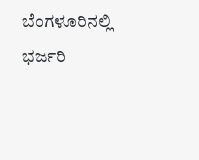ಬೆಂಗಳೂರಿನಲ್ಲಿ ಭರ್ಜರಿ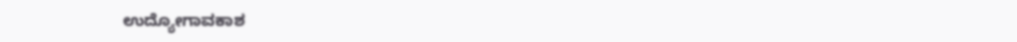ಉದ್ಯೋಗಾವಕಾಶ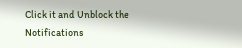Click it and Unblock the Notifications